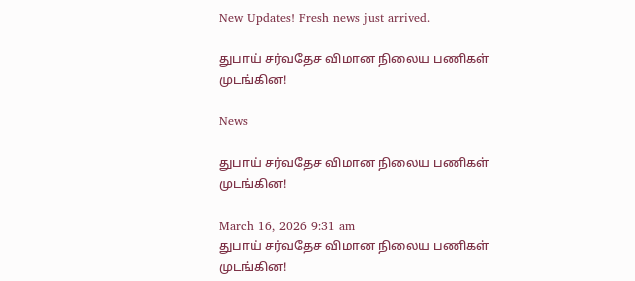New Updates! Fresh news just arrived.

துபாய் சர்வதேச விமான நிலைய பணிகள் முடங்கின!

News

துபாய் சர்வதேச விமான நிலைய பணிகள் முடங்கின!

March 16, 2026 9:31 am
துபாய் சர்வதேச விமான நிலைய பணிகள் முடங்கின!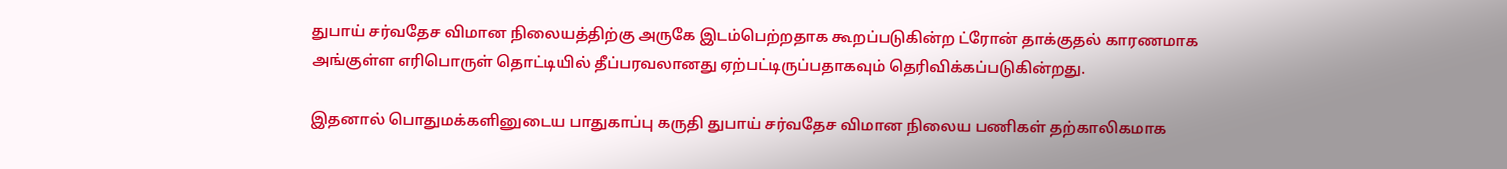துபாய் சர்வதேச விமான நிலையத்திற்கு அருகே இடம்பெற்றதாக கூறப்படுகின்ற ட்ரோன் தாக்குதல் காரணமாக அங்குள்ள எரிபொருள் தொட்டியில் தீப்பரவலானது ஏற்பட்டிருப்பதாகவும் தெரிவிக்கப்படுகின்றது.

இதனால் பொதுமக்களினுடைய பாதுகாப்பு கருதி துபாய் சர்வதேச விமான நிலைய பணிகள் தற்காலிகமாக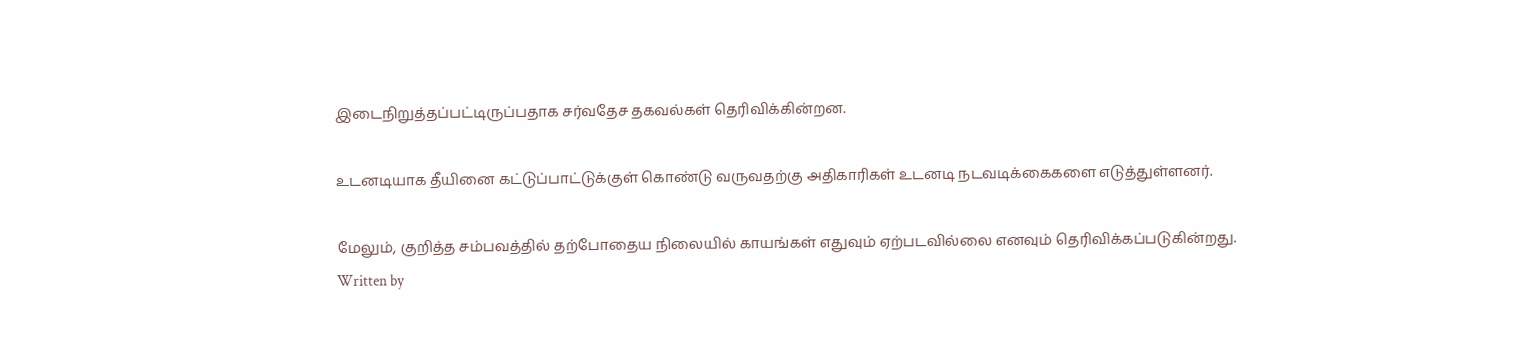இடைநிறுத்தப்பட்டிருப்பதாக சர்வதேச தகவல்கள் தெரிவிக்கின்றன.

உடனடியாக தீயினை கட்டுப்பாட்டுக்குள் கொண்டு வருவதற்கு அதிகாரிகள் உடனடி நடவடிக்கைகளை எடுத்துள்ளனர்.

மேலும், குறித்த சம்பவத்தில் தற்போதைய நிலையில் காயங்கள் எதுவும் ஏற்படவில்லை எனவும் தெரிவிக்கப்படுகின்றது.
Written by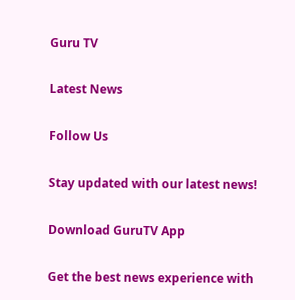Guru TV

Latest News

Follow Us

Stay updated with our latest news!

Download GuruTV App

Get the best news experience with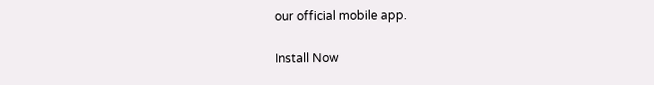our official mobile app.

Install Now